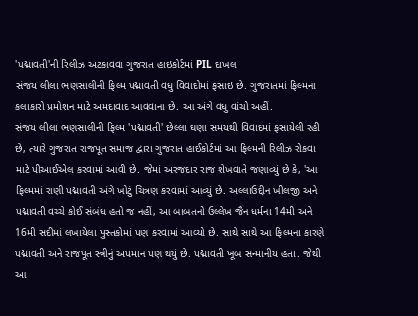'પદ્માવતી'ની રિલીઝ અટકાવવા ગુજરાત હાઇકોર્ટમાં PIL દાખલ
સંજય લીલા ભણસાલીની ફિલ્મ પદ્માવતી વધુ વિવાદોમાં ફસાઇ છે. ગુજરાતમાં ફિલ્મના કલાકારો પ્રમોશન માટે અમદાવાદ આવવાના છે. આ અંગે વધુ વાંચો અહીં.
સંજય લીલા ભણસાલીની ફિલ્મ 'પદ્માવતી' છેલ્લા ઘણા સમયથી વિવાદમાં ફસાયેલી રહી છે, ત્યારે ગુજરાત રાજપૂત સમાજ દ્વારા ગુજરાત હાઈકોર્ટમાં આ ફિલ્મની રિલીઝ રોકવા માટે પીઆઈએલ કરવામાં આવી છે. જેમાં અરજદાર રાજ શેખવાતે જણાવ્યું છે કે, 'આ ફિલ્મમાં રાણી પદ્માવતી અંગે ખોટું ચિત્રણ કરવામાં આવ્યું છે. અલ્લાઉદ્દીન ખીલજી અને પદ્માવતી વચ્ચે કોઈ સંબંધ હતો જ નહીં, આ બાબતનો ઉલ્લેખ જૈન ધર્મના 14મી અને 16મી સદીમાં લખાયેલા પુસ્તકોમાં પણ કરવામાં આવ્યો છે. સાથે સાથે આ ફિલ્મના કારણે પદ્માવતી અને રાજપૂત સ્ત્રીનું અપમાન પણ થયું છે. પદ્માવતી ખૂબ સન્માનીય હતા. જેથી આ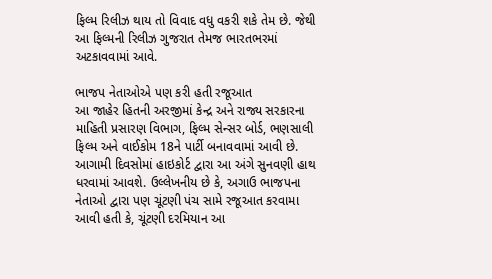ફિલ્મ રિલીઝ થાય તો વિવાદ વધુ વકરી શકે તેમ છે. જેથી આ ફિલ્મની રિલીઝ ગુજરાત તેમજ ભારતભરમાં અટકાવવામાં આવે.

ભાજપ નેતાઓએ પણ કરી હતી રજૂઆત
આ જાહેર હિતની અરજીમાં કેન્દ્ર અને રાજ્ય સરકારના માહિતી પ્રસારણ વિભાગ, ફિલ્મ સેન્સર બોર્ડ, ભણસાલી ફિલ્મ અને વાઈકોમ 18ને પાર્ટી બનાવવામાં આવી છે. આગામી દિવસોમાં હાઇકોર્ટ દ્વારા આ અંગે સુનવણી હાથ ધરવામાં આવશે. ઉલ્લેખનીય છે કે, અગાઉ ભાજપના નેતાઓ દ્વારા પણ ચૂંટણી પંચ સામે રજૂઆત કરવામા આવી હતી કે, ચૂંટણી દરમિયાન આ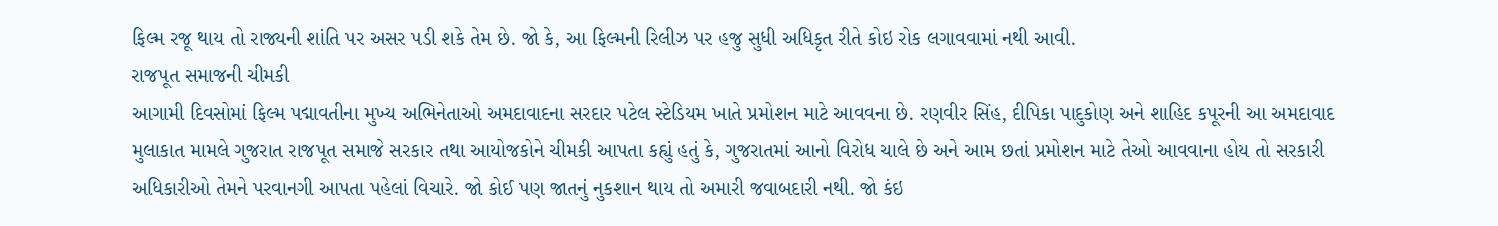ફિલ્મ રજૂ થાય તો રાજ્યની શાંતિ પર અસર પડી શકે તેમ છે. જો કે, આ ફિલ્મની રિલીઝ પર હજુ સુધી અધિકૃત રીતે કોઇ રોક લગાવવામાં નથી આવી.
રાજપૂત સમાજની ચીમકી
આગામી દિવસોમાં ફિલ્મ પદ્માવતીના મુખ્ય અભિનેતાઓ અમદાવાદના સરદાર પટેલ સ્ટેડિયમ ખાતે પ્રમોશન માટે આવવના છે. રણવીર સિંહ, દીપિકા પાદુકોણ અને શાહિદ કપૂરની આ અમદાવાદ મુલાકાત મામલે ગુજરાત રાજપૂત સમાજે સરકાર તથા આયોજકોને ચીમકી આપતા કહ્યું હતું કે, ગુજરાતમાં આનો વિરોધ ચાલે છે અને આમ છતાં પ્રમોશન માટે તેઓ આવવાના હોય તો સરકારી અધિકારીઓ તેમને પરવાનગી આપતા પહેલાં વિચારે. જો કોઈ પણ જાતનું નુકશાન થાય તો અમારી જવાબદારી નથી. જો કંઇ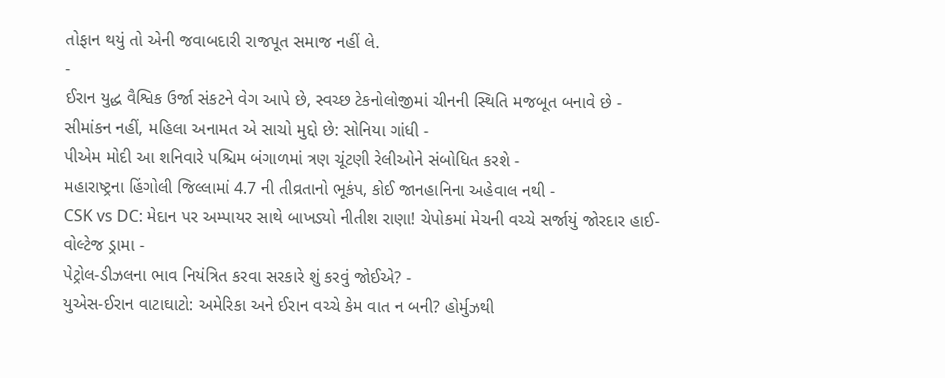તોફાન થયું તો એની જવાબદારી રાજપૂત સમાજ નહીં લે.
-
ઈરાન યુદ્ધ વૈશ્વિક ઉર્જા સંકટને વેગ આપે છે, સ્વચ્છ ટેકનોલોજીમાં ચીનની સ્થિતિ મજબૂત બનાવે છે -
સીમાંકન નહીં, મહિલા અનામત એ સાચો મુદ્દો છે: સોનિયા ગાંધી -
પીએમ મોદી આ શનિવારે પશ્ચિમ બંગાળમાં ત્રણ ચૂંટણી રેલીઓને સંબોધિત કરશે -
મહારાષ્ટ્રના હિંગોલી જિલ્લામાં 4.7 ની તીવ્રતાનો ભૂકંપ, કોઈ જાનહાનિના અહેવાલ નથી -
CSK vs DC: મેદાન પર અમ્પાયર સાથે બાખડ્યો નીતીશ રાણા! ચેપોકમાં મેચની વચ્ચે સર્જાયું જોરદાર હાઈ-વોલ્ટેજ ડ્રામા -
પેટ્રોલ-ડીઝલના ભાવ નિયંત્રિત કરવા સરકારે શું કરવું જોઈએ? -
યુએસ-ઈરાન વાટાઘાટો: અમેરિકા અને ઈરાન વચ્ચે કેમ વાત ન બની? હોર્મુઝથી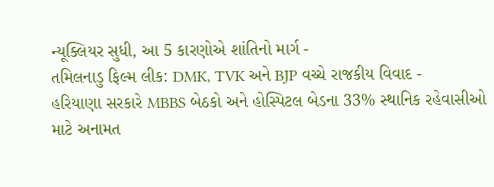ન્યૂક્લિયર સુધી, આ 5 કારણોએ શાંતિનો માર્ગ -
તમિલનાડુ ફિલ્મ લીક: DMK, TVK અને BJP વચ્ચે રાજકીય વિવાદ -
હરિયાણા સરકારે MBBS બેઠકો અને હોસ્પિટલ બેડના 33% સ્થાનિક રહેવાસીઓ માટે અનામત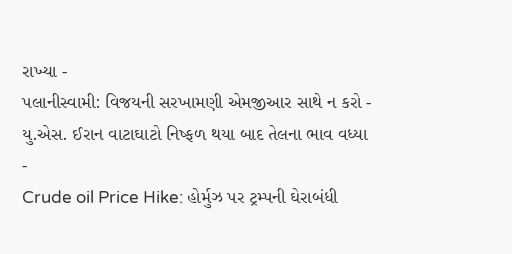રાખ્યા -
પલાનીસ્વામી: વિજયની સરખામણી એમજીઆર સાથે ન કરો -
યુ.એસ. ઈરાન વાટાઘાટો નિષ્ફળ થયા બાદ તેલના ભાવ વધ્યા -
Crude oil Price Hike: હોર્મુઝ પર ટ્રમ્પની ઘેરાબંધી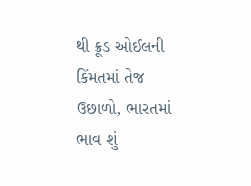થી ક્રૂડ ઓઈલની કિંમતમાં તેજ ઉછાળો, ભારતમાં ભાવ શું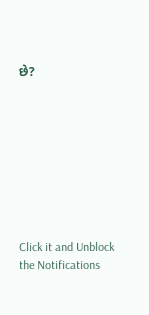છે?









Click it and Unblock the Notifications